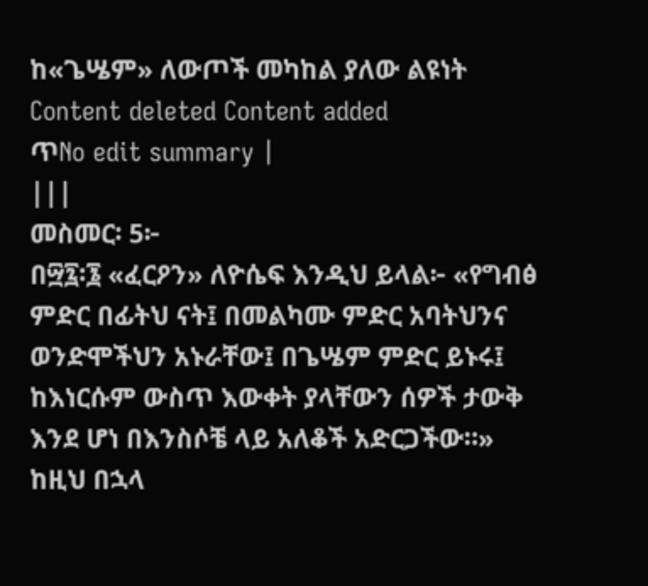ከ«ጌሤም» ለውጦች መካከል ያለው ልዩነት
Content deleted Content added
ጥNo edit summary |
|||
መስመር፡ 5፦
በ፵፯፡፮ «ፈርዖን» ለዮሴፍ እንዲህ ይላል፦ «የግብፅ ምድር በፊትህ ናት፤ በመልካሙ ምድር አባትህንና ወንድሞችህን አኑራቸው፤ በጌሤም ምድር ይኑሩ፤ ከእነርሱም ውስጥ እውቀት ያላቸውን ሰዎች ታውቅ እንደ ሆነ በእንስሶቼ ላይ አለቆች አድርጋችው።» ከዚህ በኋላ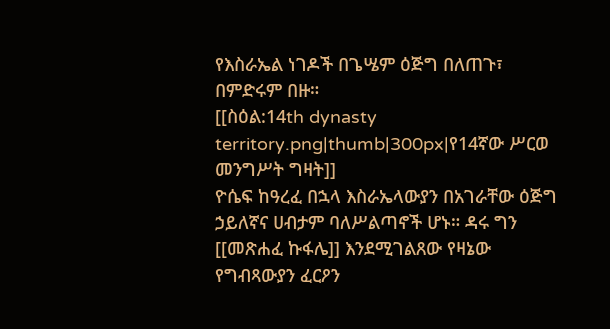የእስራኤል ነገዶች በጌሤም ዕጅግ በለጠጉ፣ በምድሩም በዙ።
[[ስዕል:14th dynasty territory.png|thumb|300px|የ14ኛው ሥርወ መንግሥት ግዛት]]
ዮሴፍ ከዓረፈ በኋላ እስራኤላውያን በአገራቸው ዕጅግ ኃይለኛና ሀብታም ባለሥልጣኖች ሆኑ። ዳሩ ግን [[መጽሐፈ ኩፋሌ]] እንደሚገልጸው የዛኔው የግብጻውያን ፈርዖን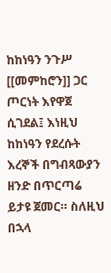ከከነዓን ንጉሥ [[መምከሮን]] ጋር ጦርነት እየዋጀ ሲገደል፤ እነዚህ ከከነዓን የደረሱት እረኞች በግብጻውያን ዘንድ በጥርጣሬ ይታዩ ጀመር። ስለዚህ በኋላ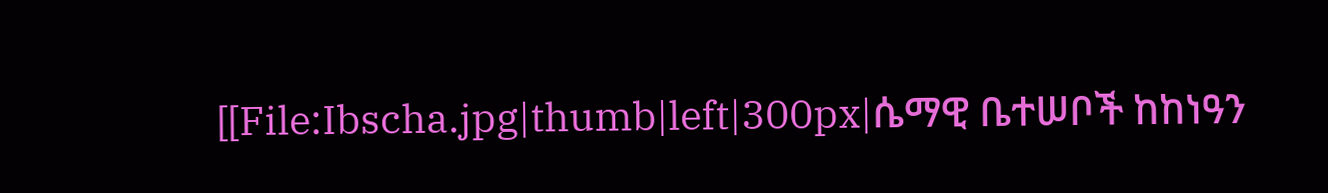[[File:Ibscha.jpg|thumb|left|300px|ሴማዊ ቤተሠቦች ከከነዓን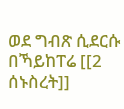ወደ ግብጽ ሲደርሱ በኻይከፐሬ [[2 ሰኑስረት]]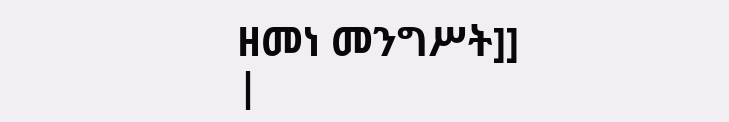ዘመነ መንግሥት]]
|